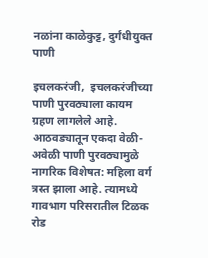नळांना काळेकुट्ट, दुर्गंधीयुक्त पाणी

इचलकरंजी,  इचलकरंजीच्या पाणी पुरवठ्याला कायम ग्रहण लागलेले आहे. आठवड्यातून एकदा वेळी- अवेळी पाणी पुरवठ्यामुळे नागरिक विशेषत: महिला वर्ग त्रस्त झाला आहे. त्यामध्ये गावभाग परिसरातील टिळक रोड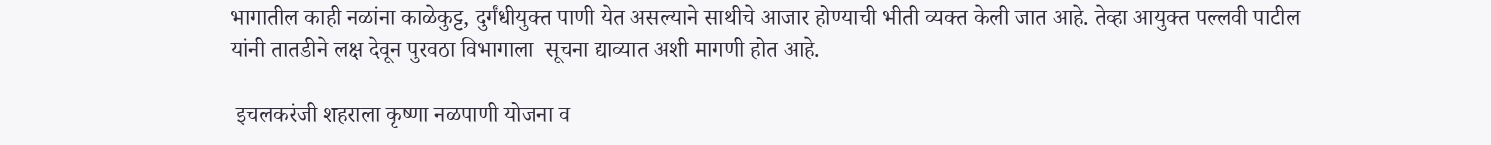भागातील काही नळांना काळेकुट्ट, दुर्गंधीयुक्त पाणी येत असल्याने साथीचे आजार होण्याची भीती व्यक्त केली जात आहे. तेव्हा आयुक्त पल्लवी पाटील यांनी तातडीने लक्ष देवून पुरवठा विभागाला  सूचना द्याव्यात अशी मागणी होत आहे.

 इचलकरंजी शहराला कृष्णा नळपाणी योजना व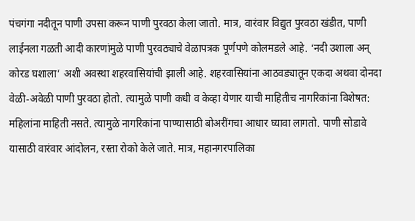पंचगंगा नदीतून पाणी उपसा करून पाणी पुरवठा केला जातो. मात्र, वारंवार विद्युत पुरवठा खंडीत, पाणी लाईनला गळती आदी कारणांमुळे पाणी पुरवठ्याचे वेळापत्रक पूर्णपणे कोलमडले आहे. ‘नदी उशाला अन् कोरड घशाला’ अशी अवस्था शहरवासियांची झाली आहे. शहरवासियांना आठवड्यातून एकदा अथवा दोनदा वेळी-अवेळी पाणी पुरवठा होतो. त्यामुळे पाणी कधी व केव्हा येणार याची माहितीच नागरिकांना विशेषत: महिलांना माहिती नसते. त्यामुळे नागरिकांना पाण्यासाठी बोअरींगचा आधार घ्यावा लागतो. पाणी सोडावे यासाठी वारंवार आंदोलन, रस्ता रोको केले जाते. मात्र, महानगरपालिका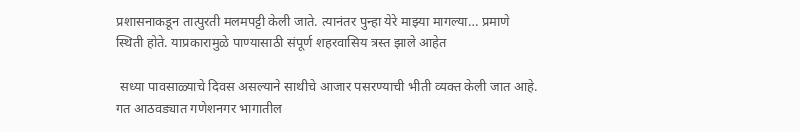प्रशासनाकडून तात्पुरती मलमपट्टी केली जाते. त्यानंतर पुन्हा येरे माझ्या मागल्या… प्रमाणे स्थिती होते. याप्रकारामुळे पाण्यासाठी संपूर्ण शहरवासिय त्रस्त झाले आहेत

 सध्या पावसाळ्याचे दिवस असल्याने साथीचे आजार पसरण्याची भीती व्यक्त केली जात आहे. गत आठवड्यात गणेशनगर भागातील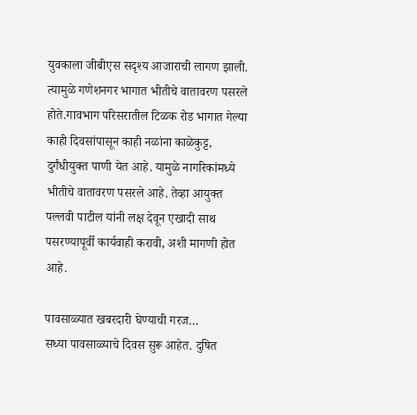युवकाला जीबीएस सदृश्य आजाराची लागण झाली. त्यामुळे गणेशनगर भागात भीतीचे वातावरण पसरले होते.गावभाग परिसरातील टिळक रोड भागात गेल्या काही दिवसांपासून काही नळांना काळेकुट्ट, दुर्गंधीयुक्त पाणी येत आहे. यामुळे नागरिकांमध्ये भीतीचे वातावरण पसरले आहे. तेव्हा आयुक्त पल्लवी पाटील यांनी लक्ष देवून एखादी साथ पसरण्यापूर्वी कार्यवाही करावी, अशी मागणी होत आहे.

पावसाळ्यात खबरदारी घेण्याची गरज…
सध्या पावसाळ्याचे दिवस सुरू आहेत. दुषित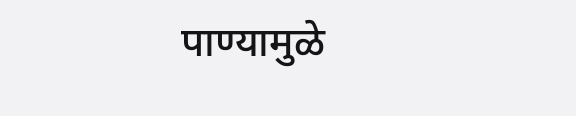पाण्यामुळे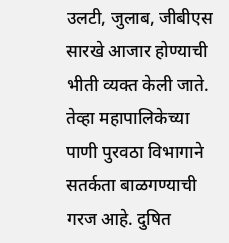उलटी, जुलाब, जीबीएस सारखे आजार होण्याची भीती व्यक्त केली जाते. तेव्हा महापालिकेच्या पाणी पुरवठा विभागाने सतर्कता बाळगण्याची गरज आहे. दुषित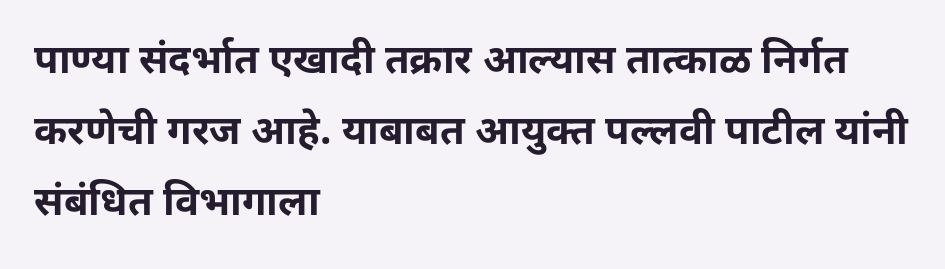पाण्या संदर्भात एखादी तक्रार आल्यास तात्काळ निर्गत करणेची गरज आहे. याबाबत आयुक्त पल्लवी पाटील यांनी संबंधित विभागाला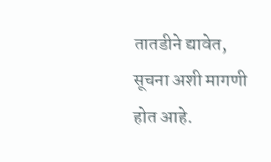तातडीने द्यावेत, सूचना अशी मागणी होत आहे.